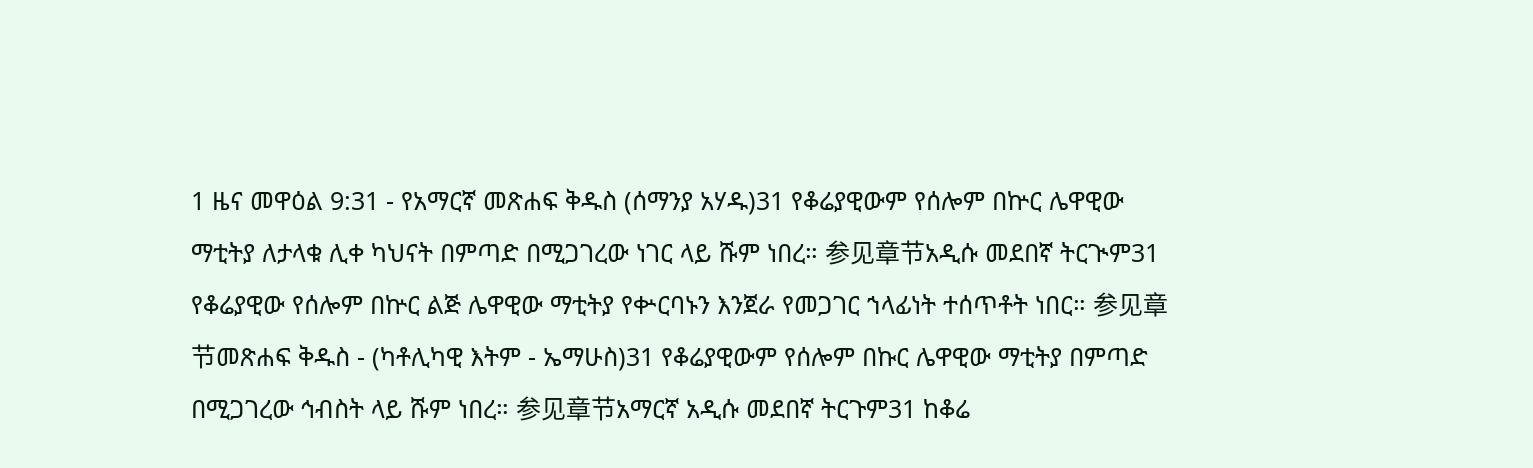1 ዜና መዋዕል 9:31 - የአማርኛ መጽሐፍ ቅዱስ (ሰማንያ አሃዱ)31 የቆሬያዊውም የሰሎም በኵር ሌዋዊው ማቲትያ ለታላቁ ሊቀ ካህናት በምጣድ በሚጋገረው ነገር ላይ ሹም ነበረ። 参见章节አዲሱ መደበኛ ትርጒም31 የቆሬያዊው የሰሎም በኵር ልጅ ሌዋዊው ማቲትያ የቍርባኑን እንጀራ የመጋገር ኀላፊነት ተሰጥቶት ነበር። 参见章节መጽሐፍ ቅዱስ - (ካቶሊካዊ እትም - ኤማሁስ)31 የቆሬያዊውም የሰሎም በኩር ሌዋዊው ማቲትያ በምጣድ በሚጋገረው ኅብስት ላይ ሹም ነበረ። 参见章节አማርኛ አዲሱ መደበኛ ትርጉም31 ከቆሬ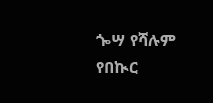ጐሣ የሻሉም የበኲር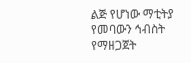ልጅ የሆነው ማቲትያ የመባውን ኅብስት የማዘጋጀት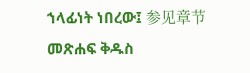ኀላፊነት ነበረው፤ 参见章节መጽሐፍ ቅዱስ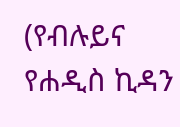(የብሉይና የሐዲስ ኪዳን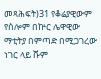መጻሕፍት)31 የቆሬያዊውም የሰሎም በኵር ሌዋዊው ማቲትያ በምጣድ በሚጋገረው ነገር ላይ ሹም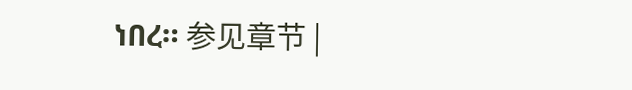ነበረ። 参见章节 |